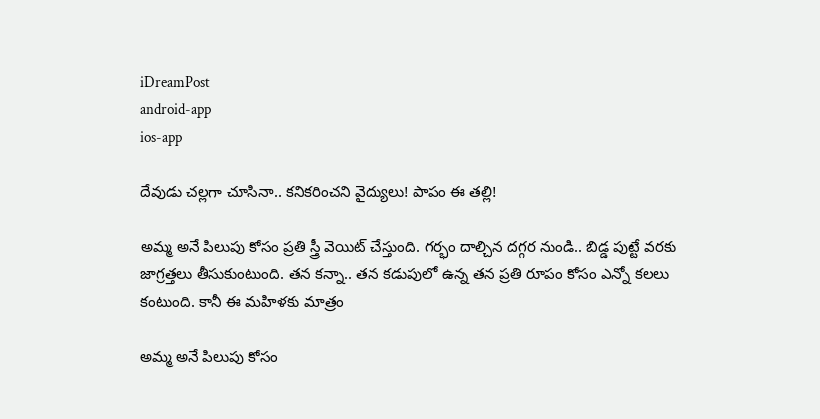iDreamPost
android-app
ios-app

దేవుడు చల్లగా చూసినా.. కనికరించని వైద్యులు! పాపం ఈ తల్లి!

అమ్మ అనే పిలుపు కోసం ప్రతి స్త్రీ వెయిట్ చేస్తుంది. గర్భం దాల్చిన దగ్గర నుండి.. బిడ్డ పుట్టే వరకు జాగ్రత్తలు తీసుకుంటుంది. తన కన్నా.. తన కడుపులో ఉన్న తన ప్రతి రూపం కోసం ఎన్నో కలలు కంటుంది. కానీ ఈ మహిళకు మాత్రం

అమ్మ అనే పిలుపు కోసం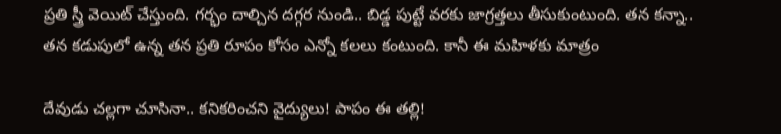ప్రతి స్త్రీ వెయిట్ చేస్తుంది. గర్భం దాల్చిన దగ్గర నుండి.. బిడ్డ పుట్టే వరకు జాగ్రత్తలు తీసుకుంటుంది. తన కన్నా.. తన కడుపులో ఉన్న తన ప్రతి రూపం కోసం ఎన్నో కలలు కంటుంది. కానీ ఈ మహిళకు మాత్రం

దేవుడు చల్లగా చూసినా.. కనికరించని వైద్యులు! పాపం ఈ తల్లి!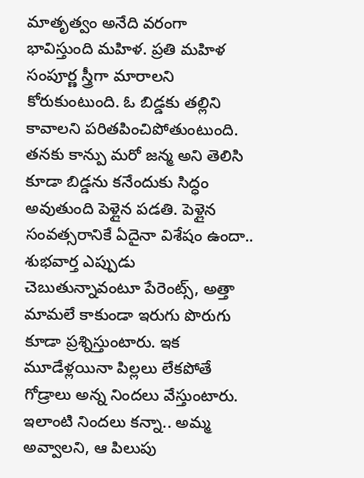మాతృత్వం అనేది వరంగా భావిస్తుంది మహిళ. ప్రతి మహిళ సంపూర్ణ స్త్రీగా మారాలని కోరుకుంటుంది. ఓ బిడ్డకు తల్లిని కావాలని పరితపించిపోతుంటుంది. తనకు కాన్పు మరో జన్మ అని తెలిసి కూడా బిడ్డను కనేందుకు సిద్ధం అవుతుంది పెళ్లైన పడతి. పెళ్లైన సంవత్సరానికే ఏదైనా విశేషం ఉందా.. శుభవార్త ఎప్పుడు చెబుతున్నావంటూ పేరెంట్స్, అత్తా మామలే కాకుండా ఇరుగు పొరుగు కూడా ప్రశ్నిస్తుంటారు. ఇక మూడేళ్లయినా పిల్లలు లేకపోతే గోడ్రాలు అన్న నిందలు వేస్తుంటారు. ఇలాంటి నిందలు కన్నా.. అమ్మ అవ్వాలని, ఆ పిలుపు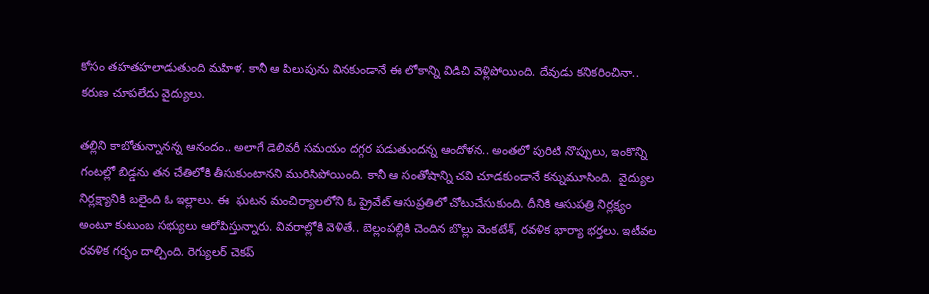కోసం తహతహలాడుతుంది మహిళ. కానీ ఆ పిలుపును వినకుండానే ఈ లోకాన్ని విడిచి వెళ్లిపోయింది. దేవుడు కనికరించినా.. కరుణ చూపలేదు వైద్యులు.

తల్లిని కాబోతున్నానన్న ఆనందం.. అలాగే డెలివరీ సమయం దగ్గర పడుతుందన్న ఆందోళన.. అంతలో పురిటి నొప్పులు, ఇంకొన్ని గంటల్లో బిడ్డను తన చేతిలోకి తీసుకుంటానని మురిసిపోయింది. కానీ ఆ సంతోషాన్ని చవి చూడకుండానే కన్నుమూసింది.  వైద్యుల నిర్లక్ష్యానికి బలైంది ఓ ఇల్లాలు. ఈ  ఘటన మంచిర్యాలలోని ఓ ప్రైవేట్ ఆసుప్రతిలో చోటుచేసుకుంది. దీనికి ఆసుపత్రి నిర్లక్ష్యం అంటూ కుటుంబ సభ్యులు ఆరోపిస్తున్నారు. వివరాల్లోకి వెళితే.. బెల్లంపల్లికి చెందిన బొల్లు వెంకటేశ్, రవళిక భార్యా భర్తలు. ఇటీవల రవళిక గర్భం దాల్చింది. రెగ్యులర్ చెకప్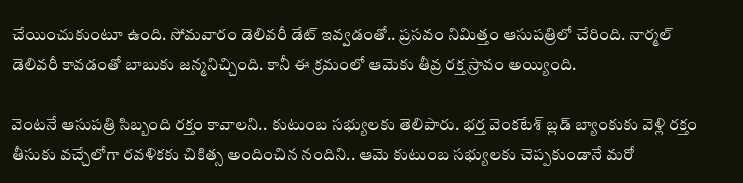చేయించుకుంటూ ఉంది. సోమవారం డెలివరీ డేట్ ఇవ్వడంతో.. ప్రసవం నిమిత్తం ఆసుపత్రిలో చేరింది. నార్మల్ డెలివరీ కావడంతో బాబుకు జన్మనిచ్చింది. కానీ ఈ క్రమంలో ఆమెకు తీవ్ర రక్త స్రావం అయ్యింది.

వెంటనే ఆసుపత్రి సిబ్బంది రక్తం కావాలని.. కుటుంబ సభ్యులకు తెలిపారు. భర్త వెంకటేశ్ బ్లడ్ బ్యాంకుకు వెళ్లి రక్తం తీసుకు వచ్చేలోగా రవళికకు చికిత్స అందించిన నందిని.. ఆమె కుటుంబ సభ్యులకు చెప్పకుండానే మరో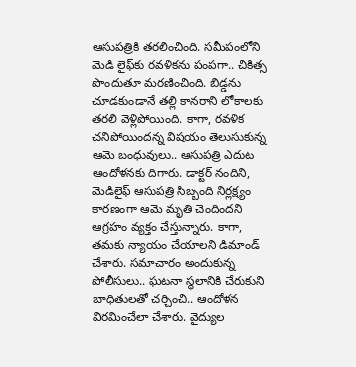ఆసుపత్రికి తరలించింది. సమీపంలోని మెడి లైఫ్‌కు రవళికను పంపగా.. చికిత్స పొందుతూ మరణించింది. బిడ్డను చూడకుండానే తల్లి కానరాని లోకాలకు తరలి వెళ్లిపోయింది. కాగా, రవళిక చనిపోయిందన్న విషయం తెలుసుకున్న ఆమె బంధువులు.. ఆసుపత్రి ఎదుట ఆందోళనకు దిగారు. డాక్టర్ నందిని, మెడిలైఫ్ ఆసుపత్రి సిబ్బంది నిర్లక్ష్యం కారణంగా ఆమె మృతి చెందిందని ఆగ్రహం వ్యక్తం చేస్తున్నారు. కాగా, తమకు న్యాయం చేయాలని డిమాండ్ చేశారు. సమాచారం అందుకున్న పోలీసులు.. ఘటనా స్థలానికి చేరుకుని బాధితులతో చర్చించి.. ఆందోళన విరమించేలా చేశారు. వైద్యుల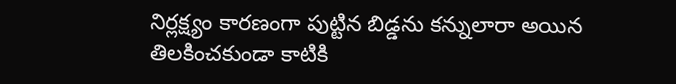నిర్లక్ష్యం కారణంగా పుట్టిన బిడ్డను కన్నులారా అయిన తిలకించకుండా కాటికి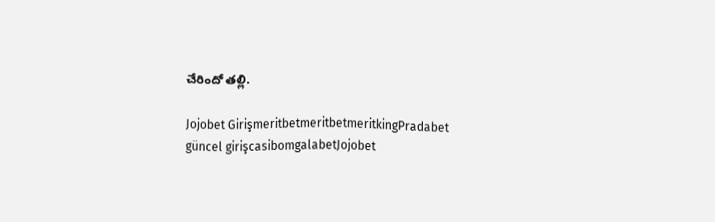చేరిందో తల్లి.

Jojobet GirişmeritbetmeritbetmeritkingPradabet güncel girişcasibomgalabetJojobet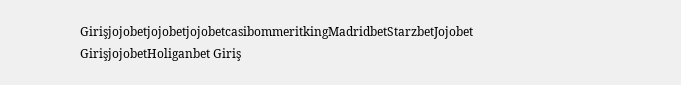GirişjojobetjojobetjojobetcasibommeritkingMadridbetStarzbetJojobet GirişjojobetHoliganbet Giriş